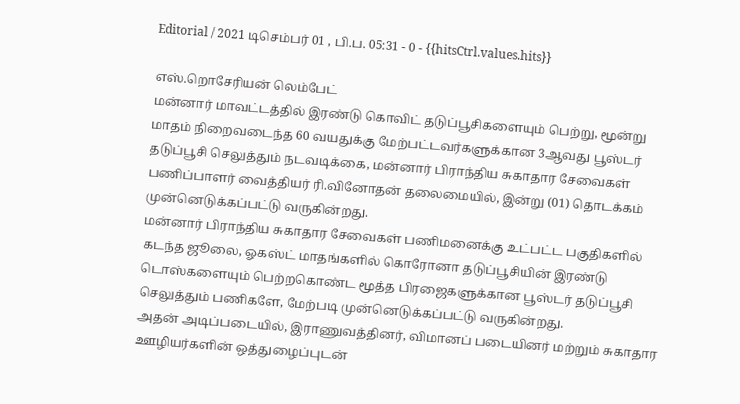Editorial / 2021 டிசெம்பர் 01 , பி.ப. 05:31 - 0 - {{hitsCtrl.values.hits}}

எஸ்.றொசேரியன் லெம்பேட்
மன்னார் மாவட்டத்தில் இரண்டு கொவிட் தடுப்பூசிகளையும் பெற்று, மூன்று மாதம் நிறைவடைந்த 60 வயதுக்கு மேற்பட்டவர்களுக்கான 3ஆவது பூஸ்டர் தடுப்பூசி செலுத்தும் நடவடிக்கை, மன்னார் பிராந்திய சுகாதார சேவைகள் பணிப்பாளர் வைத்தியர் ரி.வினோதன் தலைமையில், இன்று (01) தொடக்கம் முன்னெடுக்கப்பட்டு வருகின்றது.
மன்னார் பிராந்திய சுகாதார சேவைகள் பணிமனைக்கு உட்பட்ட பகுதிகளில் கடந்த ஜூலை, ஓகஸ்ட் மாதங்களில் கொரோனா தடுப்பூசியின் இரண்டு டொஸ்களையும் பெற்றகொண்ட மூத்த பிரஜைகளுக்கான பூஸ்டர் தடுப்பூசி செலுத்தும் பணிகளே, மேற்படி முன்னெடுக்கப்பட்டு வருகின்றது.
அதன் அடிப்படையில், இராணுவத்தினர், விமானப் படையினர் மற்றும் சுகாதார ஊழியர்களின் ஒத்துழைப்புடன்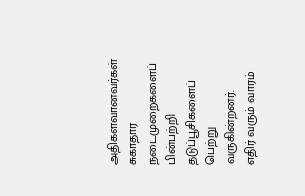அதிகளவானவர்கள் சுகாதார நடைமுறைகளைப் பின்பற்றி தடுப்பூசிகளைப் பெற்று வருகின்றனர்.
எதிர் வரும் வாரம்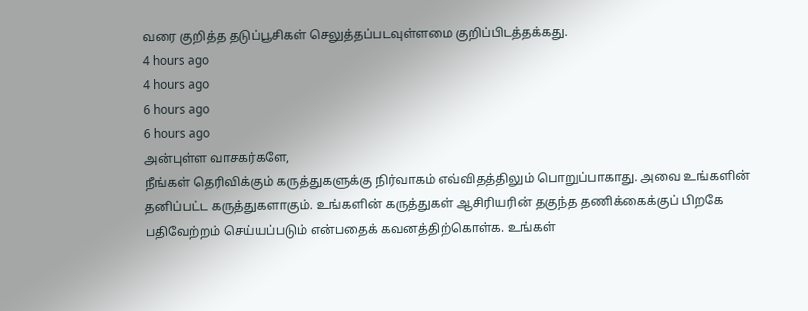வரை குறித்த தடுப்பூசிகள் செலுத்தப்படவுள்ளமை குறிப்பிடத்தக்கது.
4 hours ago
4 hours ago
6 hours ago
6 hours ago
அன்புள்ள வாசகர்களே,
நீங்கள் தெரிவிக்கும் கருத்துகளுக்கு நிர்வாகம் எவ்விதத்திலும் பொறுப்பாகாது. அவை உங்களின் தனிப்பட்ட கருத்துகளாகும். உங்களின் கருத்துகள் ஆசிரியரின் தகுந்த தணிக்கைக்குப் பிறகே பதிவேற்றம் செய்யப்படும் என்பதைக் கவனத்திற்கொள்க. உங்கள்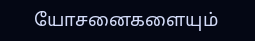யோசனைகளையும்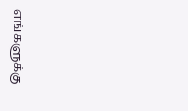எங்களுக்கு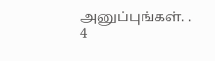அனுப்புங்கள். .
4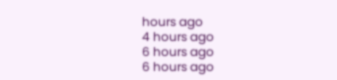hours ago
4 hours ago
6 hours ago
6 hours ago